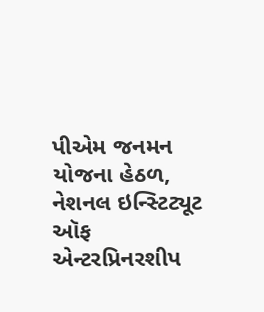પીએમ જનમન યોજના હેઠળ, નેશનલ ઇન્સ્ટિટ્યૂટ ઑફ એન્ટરપ્રિનરશીપ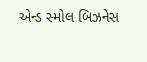એન્ડ સ્મોલ બિઝનેસ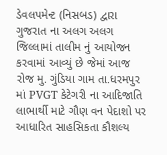ડેવલપમેન્ટ (નિસબડ) દ્વારા ગુજરાત ના અલગ અલગ જિલ્લામાં તાલીમ નું આયોજન કરવામાં આવ્યું છે જેમાં આજ રોજ મુ. ગુંડિયા ગામ તા.ધરમપુર માં PVGT કેટેગરી ના આદિજાતિ લાભાર્થી માટે ગૌણ વન પેદાશો પર આધારિત સાહસિકતા કૌશલ્ય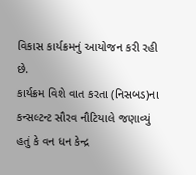વિકાસ કાર્યક્રમનું આયોજન કરી રહી છે.
કાર્યક્રમ વિશે વાત કરતા (નિસબડ)ના કન્સલ્ટન્ટ સૌરવ નૌટિયાલે જણાવ્યું હતું કે વન ધન કેન્દ્ર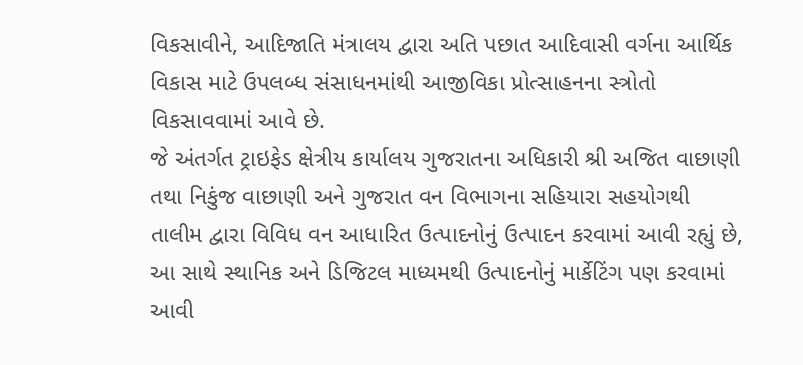વિકસાવીને, આદિજાતિ મંત્રાલય દ્વારા અતિ પછાત આદિવાસી વર્ગના આર્થિક વિકાસ માટે ઉપલબ્ધ સંસાધનમાંથી આજીવિકા પ્રોત્સાહનના સ્ત્રોતો વિકસાવવામાં આવે છે.
જે અંતર્ગત ટ્રાઇફેડ ક્ષેત્રીય કાર્યાલય ગુજરાતના અધિકારી શ્રી અજિત વાછાણી તથા નિકુંજ વાછાણી અને ગુજરાત વન વિભાગના સહિયારા સહયોગથી તાલીમ દ્વારા વિવિધ વન આધારિત ઉત્પાદનોનું ઉત્પાદન કરવામાં આવી રહ્યું છે, આ સાથે સ્થાનિક અને ડિજિટલ માધ્યમથી ઉત્પાદનોનું માર્કેટિંગ પણ કરવામાં આવી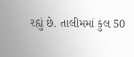રહ્યું છે. તાલીમમાં કુલ 50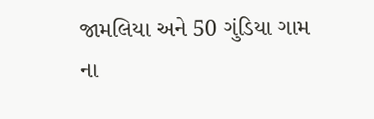જામલિયા અને 50 ગુંડિયા ગામ ના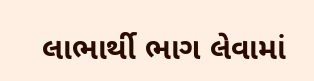લાભાર્થી ભાગ લેવામાં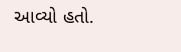આવ્યો હતો.